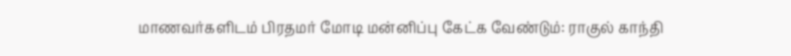மாணவர்களிடம் பிரதமர் மோடி மன்னிப்பு கேட்க வேண்டும்: ராகுல் காந்தி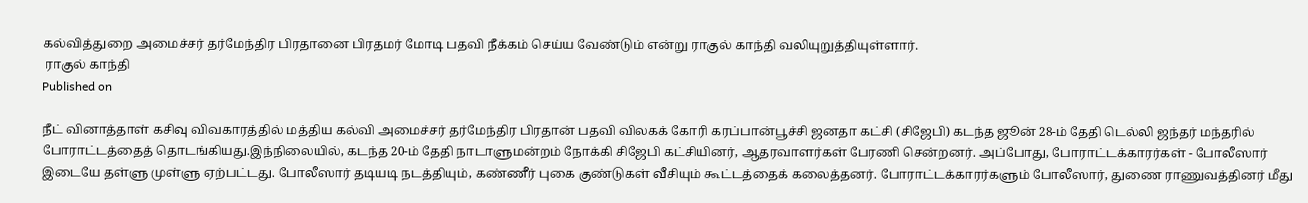கல்வித்துறை அமைச்சர் தர்மேந்திர பிரதானை பிரதமர் மோடி பதவி நீக்கம் செய்ய வேண்டும் என்று ராகுல் காந்தி வலியுறுத்தியுள்ளார்.
 ராகுல் காந்தி
Published on

நீட் வினாத்தாள் கசிவு விவகாரத்தில் மத்திய கல்வி அமைச்சர் தர்மேந்திர பிரதான் பதவி விலகக் கோரி கரப்பான்பூச்சி ஜனதா கட்சி (சிஜேபி) கடந்த ஜூன் 28-ம் தேதி டெல்லி ஜந்தர் மந்தரில் போராட்டத்தைத் தொடங்கியது.இந்நிலையில், கடந்த 20-ம் தேதி நாடாளுமன்றம் நோக்கி சிஜேபி கட்சியினர், ஆதரவாளர்கள் பேரணி சென்றனர். அப்போது, போராட்டக்காரர்கள் - போலீஸார் இடையே தள்ளு முள்ளு ஏற்பட்டது. போலீஸார் தடியடி நடத்தியும், கண்ணீர் புகை குண்டுகள் வீசியும் கூட்டத்தைக் கலைத்தனர். போராட்டக்காரர்களும் போலீஸார், துணை ராணுவத்தினர் மீது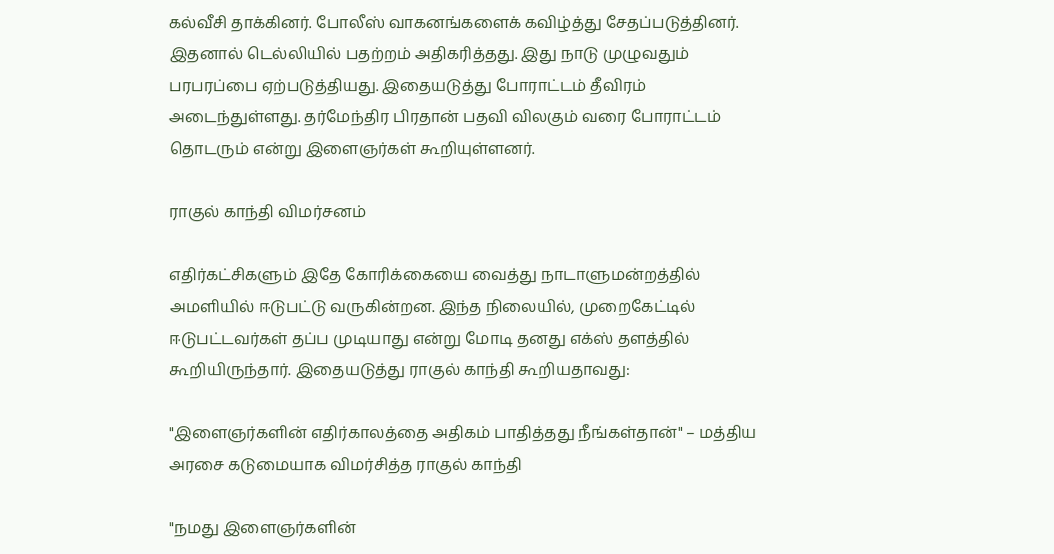கல்வீசி தாக்கினர். போலீஸ் வாகனங்களைக் கவிழ்த்து சேதப்படுத்தினர். இதனால் டெல்லியில் பதற்றம் அதிகரித்தது. இது நாடு முழுவதும் பரபரப்பை ஏற்படுத்தியது. இதையடுத்து போராட்டம் தீவிரம் அடைந்துள்ளது. தர்மேந்திர பிரதான் பதவி விலகும் வரை போராட்டம் தொடரும் என்று இளைஞர்கள் கூறியுள்ளனர்.

ராகுல் காந்தி விமர்சனம்

எதிர்கட்சிகளும் இதே கோரிக்கையை வைத்து நாடாளுமன்றத்தில் அமளியில் ஈடுபட்டு வருகின்றன. இந்த நிலையில், முறைகேட்டில் ஈடுபட்டவர்கள் தப்ப முடியாது என்று மோடி தனது எக்ஸ் தளத்தில் கூறியிருந்தார். இதையடுத்து ராகுல் காந்தி கூறியதாவது:

"இளைஞர்களின் எதிர்காலத்தை அதிகம் பாதித்தது நீங்கள்தான்" – மத்திய அரசை கடுமையாக விமர்சித்த ராகுல் காந்தி

"நமது இளைஞர்களின்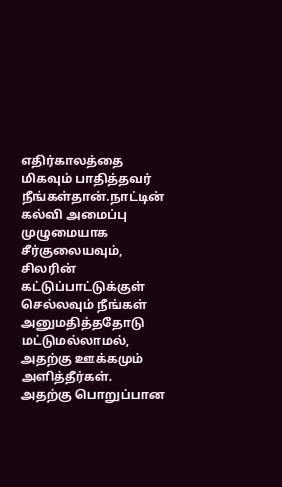எதிர்காலத்தை மிகவும் பாதித்தவர் நீங்கள்தான்.நாட்டின் கல்வி அமைப்பு முழுமையாக சீர்குலையவும், சிலரின் கட்டுப்பாட்டுக்குள் செல்லவும் நீங்கள் அனுமதித்ததோடு மட்டுமல்லாமல், அதற்கு ஊக்கமும் அளித்தீர்கள். அதற்கு பொறுப்பான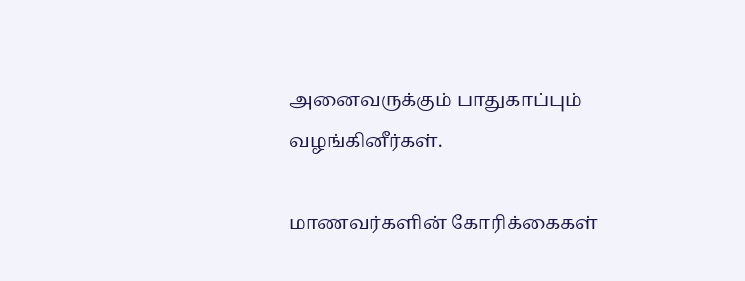அனைவருக்கும் பாதுகாப்பும் வழங்கினீர்கள்.

மாணவர்களின் கோரிக்கைகள்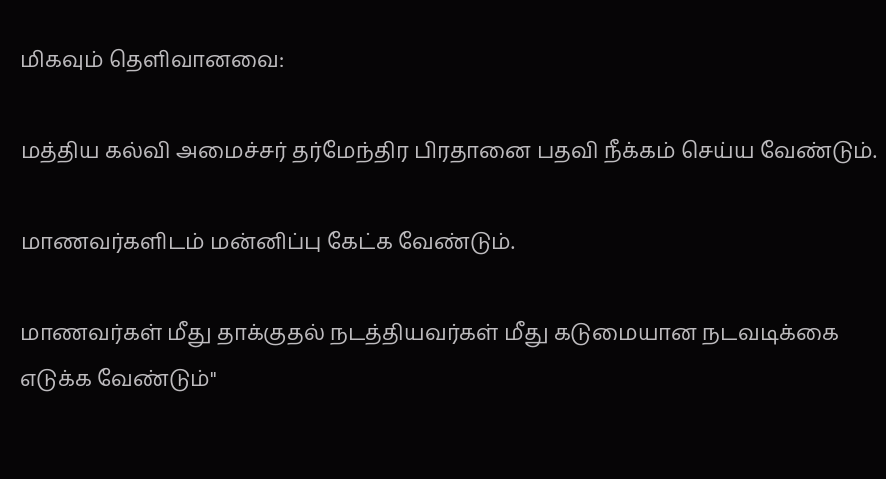மிகவும் தெளிவானவை:

மத்திய கல்வி அமைச்சர் தர்மேந்திர பிரதானை பதவி நீக்கம் செய்ய வேண்டும்.

மாணவர்களிடம் மன்னிப்பு கேட்க வேண்டும்.

மாணவர்கள் மீது தாக்குதல் நடத்தியவர்கள் மீது கடுமையான நடவடிக்கை எடுக்க வேண்டும்"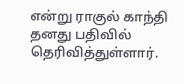என்று ராகுல் காந்தி தனது பதிவில் தெரிவித்துள்ளார்.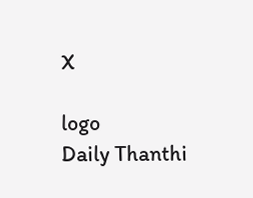X

logo
Daily Thanthi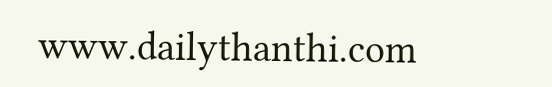www.dailythanthi.com